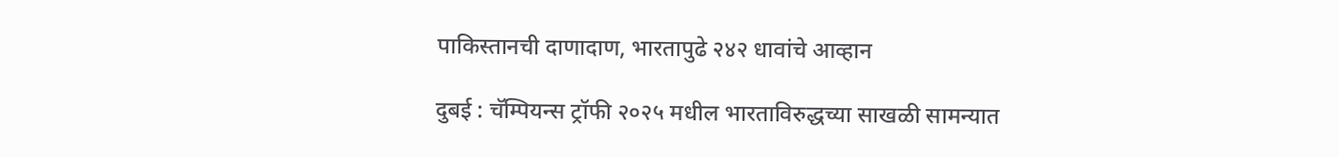पाकिस्तानची दाणादाण, भारतापुढे २४२ धावांचे आव्हान

दुबई : चॅम्पियन्स ट्रॉफी २०२५ मधील भारताविरुद्धच्या साखळी सामन्यात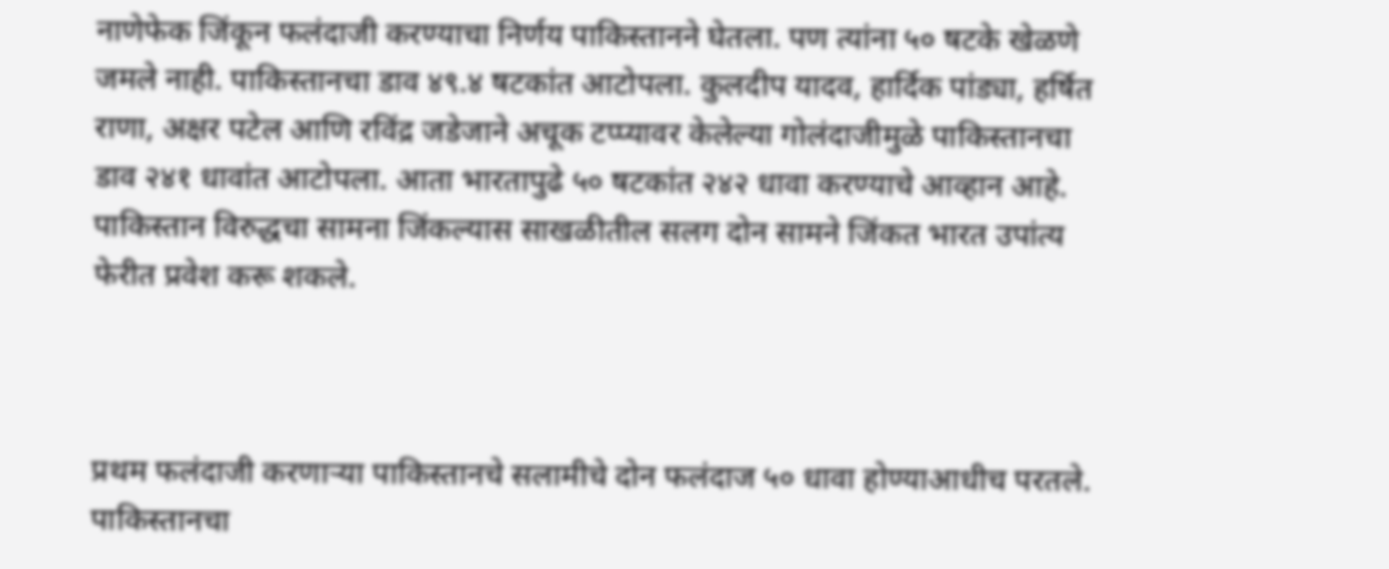नाणेफेक जिंकून फलंदाजी करण्याचा निर्णय पाकिस्तानने घेतला. पण त्यांना ५० षटके खेळणे जमले नाही. पाकिस्तानचा डाव ४९.४ षटकांत आटोपला. कुलदीप यादव, हार्दिक पांड्या, हर्षित राणा, अक्षर पटेल आणि रविंद्र जडेजाने अचूक टप्प्यावर केलेल्या गोलंदाजीमुळे पाकिस्तानचा डाव २४१ धावांत आटोपला. आता भारतापुढे ५० षटकांत २४२ धावा करण्याचे आव्हान आहे. पाकिस्तान विरुद्धचा सामना जिंकल्यास साखळीतील सलग दोन सामने जिंकत भारत उपांत्य फेरीत प्रवेश करू शकले.



प्रथम फलंदाजी करणाऱ्या पाकिस्तानचे सलामीचे दोन फलंदाज ५० धावा होण्याआधीच परतले. पाकिस्तानचा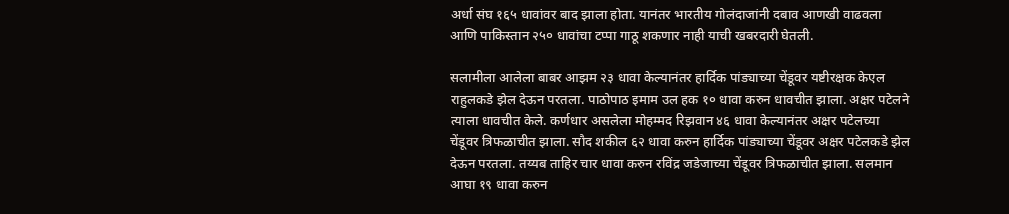अर्धा संघ १६५ धावांवर बाद झाला होता. यानंतर भारतीय गोलंदाजांनी दबाव आणखी वाढवला आणि पाकिस्तान २५० धावांचा टप्पा गाठू शकणार नाही याची खबरदारी घेतली.

सलामीला आलेला बाबर आझम २३ धावा केल्यानंतर हार्दिक पांड्याच्या चेंडूवर यष्टीरक्षक केएल राहुलकडे झेल देऊन परतला. पाठोपाठ इमाम उल हक १० धावा करुन धावचीत झाला. अक्षर पटेलने त्याला धावचीत केले. कर्णधार असलेला मोहम्मद रिझवान ४६ धावा केल्यानंतर अक्षर पटेलच्या चेंडूवर त्रिफळाचीत झाला. सौद शकील ६२ धावा करुन हार्दिक पांड्याच्या चेंडूवर अक्षर पटेलकडे झेल देऊन परतला. तय्यब ताहिर चार धावा करुन रविंद्र जडेजाच्या चेंडूवर त्रिफळाचीत झाला. सलमान आघा १९ धावा करुन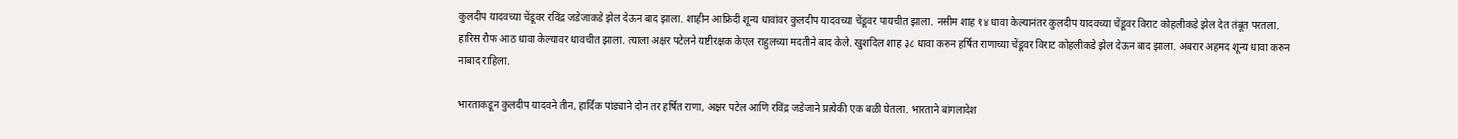कुलदीप यादवच्या चेंडूवर रविंद्र जडेजाकडे झेल देऊन बाद झाला. शाहीन आफ्रिदी शून्य धावांवर कुलदीप यादवच्या चेंडूवर पायचीत झाला. नसीम शाह १४ धावा केल्यानंतर कुलदीप यादवच्या चेंडूवर विराट कोहलीकडे झेल देत तंबूत परतला. हारिस रौफ आठ धावा केल्यावर धावचीत झाला. त्याला अक्षर पटेलने यष्टीरक्षक केएल राहुलच्या मदतीने बाद केले. खुशदिल शाह ३८ धावा करुन हर्षित राणाच्या चेंडूवर विराट कोहलीकडे झेल देऊन बाद झाला. अबरार अहमद शून्य धावा करुन नाबाद राहिला.

भारताकडून कुलदीप यादवने तीन, हार्दिक पांड्याने दोन तर हर्षित राणा, अक्षर पटेल आणि रविंद्र जडेजाने प्रत्येकी एक बळी घेतला. भारताने बांगलादेश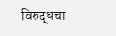विरुद्धचा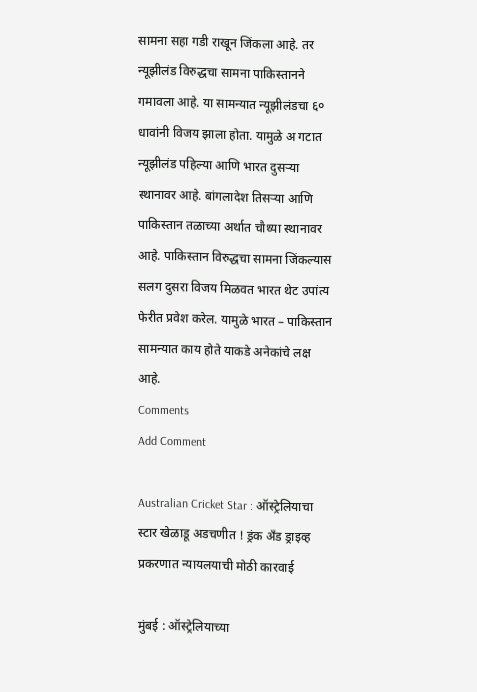सामना सहा गडी राखून जिंकला आहे. तर न्यूझीलंड विरुद्धचा सामना पाकिस्तानने गमावला आहे. या सामन्यात न्यूझीलंडचा ६० धावांनी विजय झाला होता. यामुळे अ गटात न्यूझीलंड पहिल्या आणि भारत दुसऱ्या स्थानावर आहे. बांगलादेश तिसऱ्या आणि पाकिस्तान तळाच्या अर्थात चौथ्या स्थानावर आहे. पाकिस्तान विरुद्धचा सामना जिंकल्यास सलग दुसरा विजय मिळवत भारत थेट उपांत्य फेरीत प्रवेश करेल. यामुळे भारत – पाकिस्तान सामन्यात काय होते याकडे अनेकांचे लक्ष आहे.
Comments
Add Comment

Australian Cricket Star : ऑस्ट्रेलियाचा स्टार खेळाडू अडचणीत ! ड्रंक अँड ड्राइव्ह प्रकरणात न्यायलयाची मोठी कारवाई

मुंबई : ऑस्ट्रेलियाच्या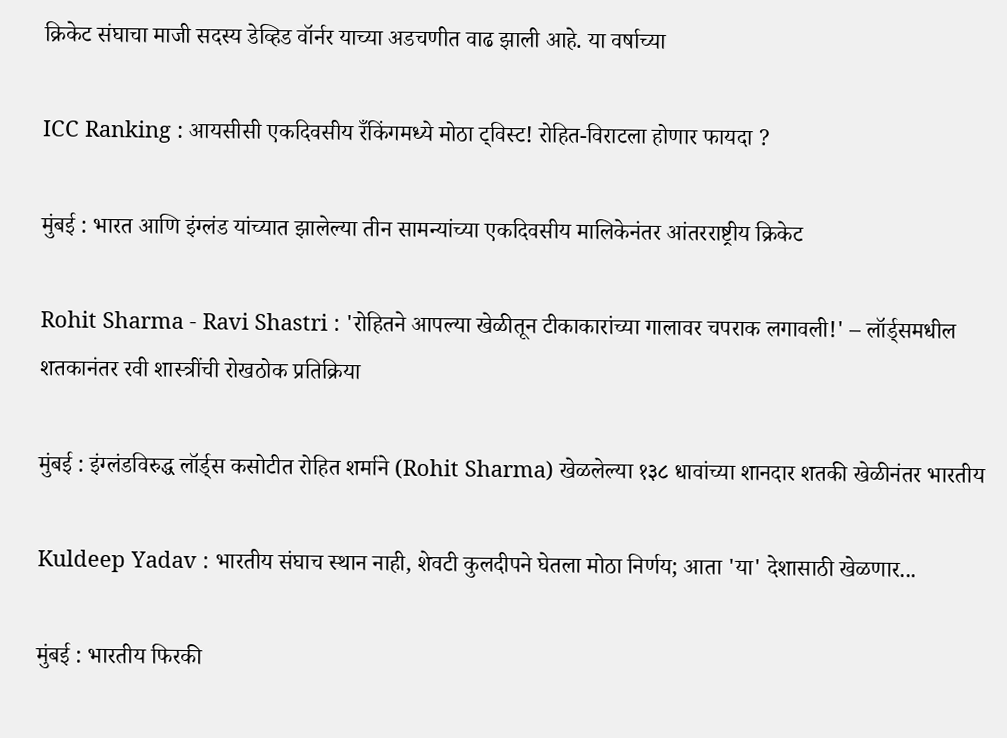क्रिकेट संघाचा माजी सदस्य डेव्हिड वॉर्नर याच्या अडचणीत वाढ झाली आहे. या वर्षाच्या

ICC Ranking : आयसीसी एकदिवसीय रँकिंगमध्ये मोठा ट्विस्ट! रोहित-विराटला होणार फायदा ?

मुंबई : भारत आणि इंग्लंड यांच्यात झालेल्या तीन सामन्यांच्या एकदिवसीय मालिकेनंतर आंतरराष्ट्रीय क्रिकेट

Rohit Sharma - Ravi Shastri : 'रोहितने आपल्या खेळीतून टीकाकारांच्या गालावर चपराक लगावली!' – लॉर्ड्समधील शतकानंतर रवी शास्त्रींची रोखठोक प्रतिक्रिया

मुंबई : इंग्लंडविरुद्ध लॉर्ड्स कसोटीत रोहित शर्माने (Rohit Sharma) खेळलेल्या १३८ धावांच्या शानदार शतकी खेळीनंतर भारतीय

Kuldeep Yadav : भारतीय संघाच स्थान नाही, शेवटी कुलदीपने घेतला मोठा निर्णय; आता 'या' देशासाठी खेळणार...

मुंबई : भारतीय फिरकी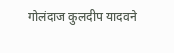गोलंदाज कुलदीप यादवने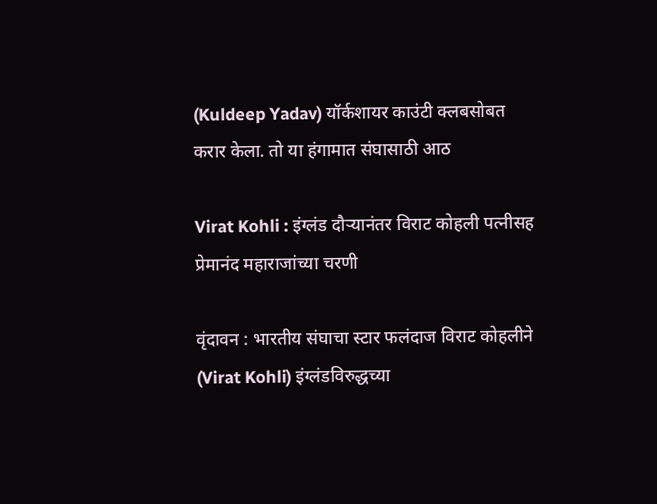(Kuldeep Yadav) यॉर्कशायर काउंटी क्लबसोबत करार केला. तो या हंगामात संघासाठी आठ

Virat Kohli : इंग्लंड दौऱ्यानंतर विराट कोहली पत्नीसह प्रेमानंद महाराजांच्या चरणी

वृंदावन : भारतीय संघाचा स्टार फलंदाज विराट कोहलीने (Virat Kohli) इंग्लंडविरुद्धच्या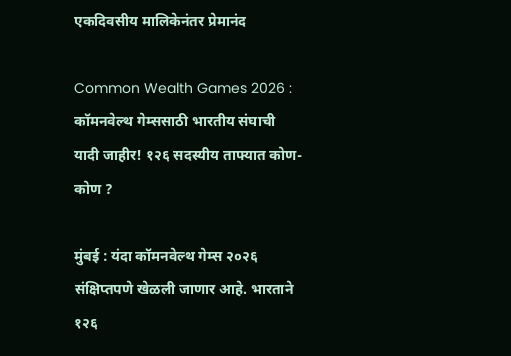एकदिवसीय मालिकेनंतर प्रेमानंद

Common Wealth Games 2026 : कॉमनवेल्थ गेम्ससाठी भारतीय संघाची यादी जाहीर! १२६ सदस्यीय ताफ्यात कोण-कोण ?

मुंबई : यंदा कॉमनवेल्थ गेम्स २०२६ संक्षिप्तपणे खेळली जाणार आहे. भारताने १२६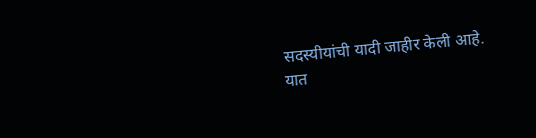सदस्यीयांची यादी जाहीर केली आहे. यात